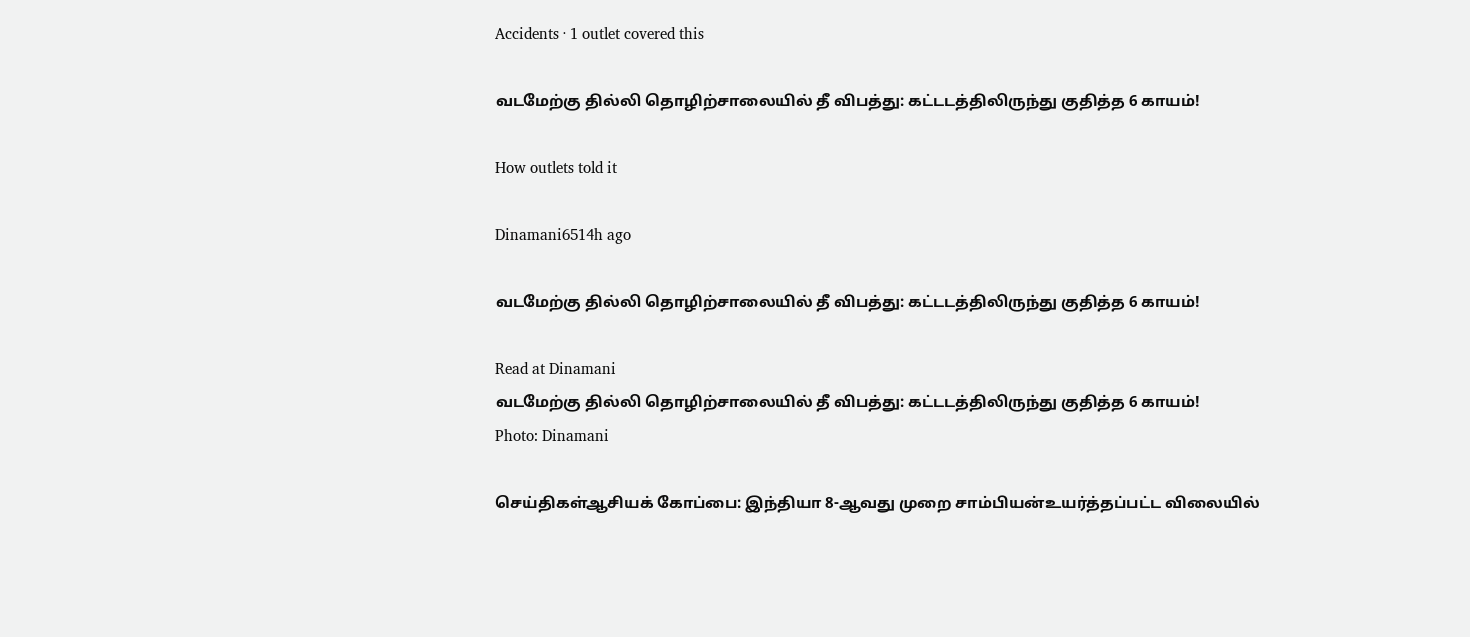Accidents · 1 outlet covered this

வடமேற்கு தில்லி தொழிற்சாலையில் தீ விபத்து: கட்டடத்திலிருந்து குதித்த 6 காயம்!

How outlets told it

Dinamani6514h ago

வடமேற்கு தில்லி தொழிற்சாலையில் தீ விபத்து: கட்டடத்திலிருந்து குதித்த 6 காயம்!

Read at Dinamani
வடமேற்கு தில்லி தொழிற்சாலையில் தீ விபத்து: கட்டடத்திலிருந்து குதித்த 6 காயம்!
Photo: Dinamani

செய்திகள்ஆசியக் கோப்பை: இந்தியா 8-ஆவது முறை சாம்பியன்உயர்த்தப்பட்ட விலையில்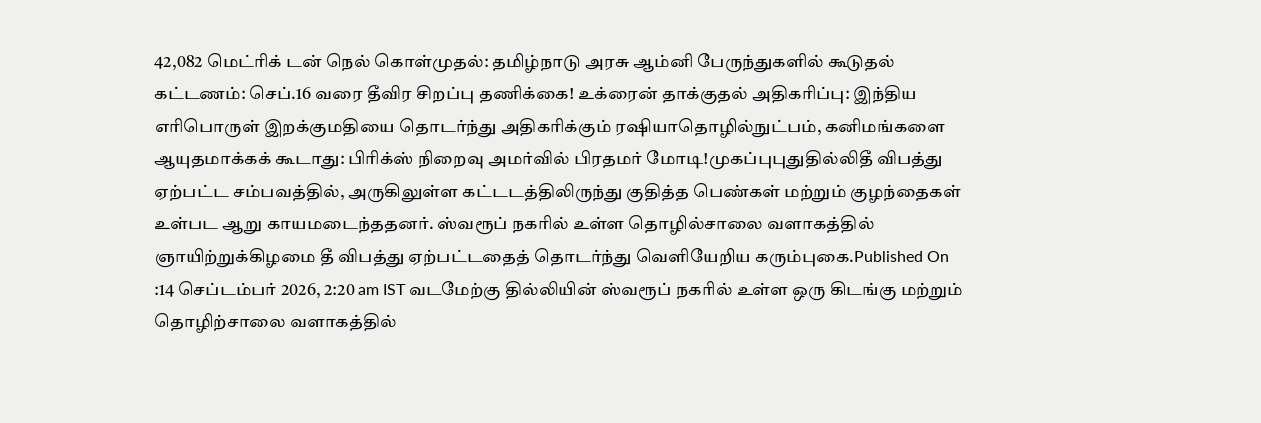42,082 மெட்ரிக் டன் நெல் கொள்முதல்: தமிழ்நாடு அரசு ஆம்னி பேருந்துகளில் கூடுதல் கட்டணம்: செப்.16 வரை தீவிர சிறப்பு தணிக்கை! உக்ரைன் தாக்குதல் அதிகரிப்பு: இந்திய எரிபொருள் இறக்குமதியை தொடர்ந்து அதிகரிக்கும் ரஷியாதொழில்நுட்பம், கனிமங்களை ஆயுதமாக்கக் கூடாது: பிரிக்ஸ் நிறைவு அமர்வில் பிரதமர் மோடி!முகப்புபுதுதில்லிதீ விபத்து ஏற்பட்ட சம்பவத்தில், அருகிலுள்ள கட்டடத்திலிருந்து குதித்த பெண்கள் மற்றும் குழந்தைகள் உள்பட ஆறு காயமடைந்ததனர். ஸ்வரூப் நகரில் உள்ள தொழில்சாலை வளாகத்தில் ஞாயிற்றுக்கிழமை தீ விபத்து ஏற்பட்டதைத் தொடர்ந்து வெளியேறிய கரும்புகை.Published On :14 செப்டம்பர் 2026, 2:20 am IST வடமேற்கு தில்லியின் ஸ்வரூப் நகரில் உள்ள ஒரு கிடங்கு மற்றும் தொழிற்சாலை வளாகத்தில்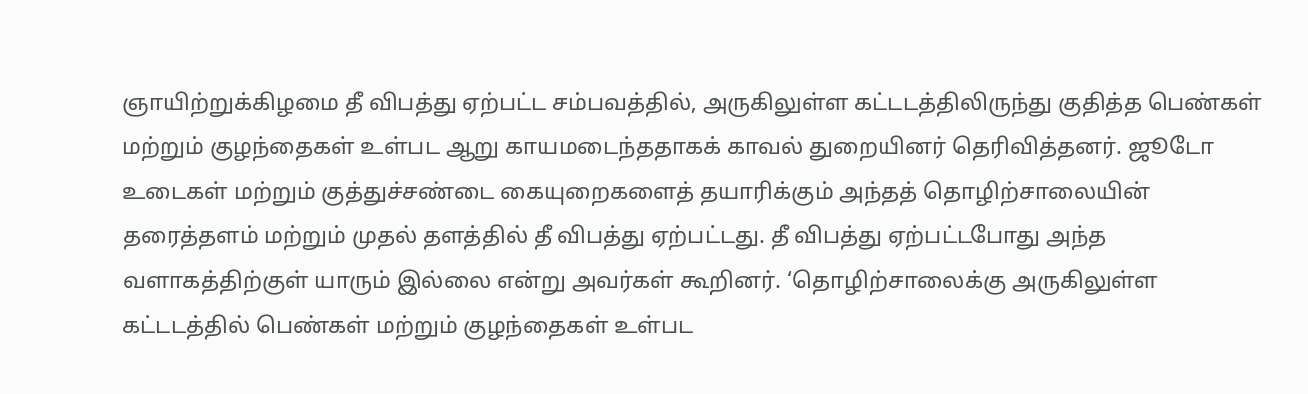ஞாயிற்றுக்கிழமை தீ விபத்து ஏற்பட்ட சம்பவத்தில், அருகிலுள்ள கட்டடத்திலிருந்து குதித்த பெண்கள் மற்றும் குழந்தைகள் உள்பட ஆறு காயமடைந்ததாகக் காவல் துறையினர் தெரிவித்தனர். ஜூடோ உடைகள் மற்றும் குத்துச்சண்டை கையுறைகளைத் தயாரிக்கும் அந்தத் தொழிற்சாலையின் தரைத்தளம் மற்றும் முதல் தளத்தில் தீ விபத்து ஏற்பட்டது. தீ விபத்து ஏற்பட்டபோது அந்த வளாகத்திற்குள் யாரும் இல்லை என்று அவர்கள் கூறினர். ‘தொழிற்சாலைக்கு அருகிலுள்ள கட்டடத்தில் பெண்கள் மற்றும் குழந்தைகள் உள்பட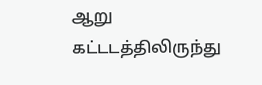ஆறு கட்டடத்திலிருந்து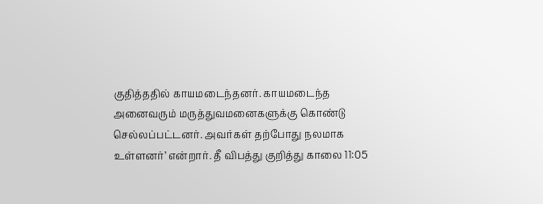குதித்ததில் காயமடைந்தனர். காயமடைந்த அனைவரும் மருத்துவமனைகளுக்கு கொண்டு செல்லப்பட்டனர். அவர்கள் தற்போது நலமாக உள்ளனர்’ என்றார். தீ விபத்து குறித்து காலை 11:05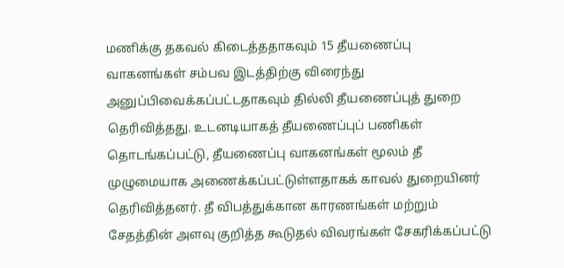மணிக்கு தகவல் கிடைத்ததாகவும் 15 தீயணைப்பு வாகனங்கள் சம்பவ இடத்திற்கு விரைந்து அனுப்பிவைக்கப்பட்டதாகவும் தில்லி தீயணைப்புத் துறை தெரிவித்தது. உடனடியாகத் தீயணைப்புப் பணிகள் தொடங்கப்பட்டு, தீயணைப்பு வாகனங்கள் மூலம் தீ முழுமையாக அணைக்கப்பட்டுள்ளதாகக் காவல் துறையினர் தெரிவித்தனர். தீ விபத்துக்கான காரணங்கள் மற்றும் சேதத்தின் அளவு குறித்த கூடுதல் விவரங்கள் சேகரிக்கப்பட்டு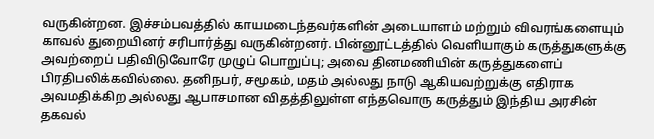வருகின்றன. இச்சம்பவத்தில் காயமடைந்தவர்களின் அடையாளம் மற்றும் விவரங்களையும் காவல் துறையினர் சரிபார்த்து வருகின்றனர். பின்னூட்டத்தில் வெளியாகும் கருத்துகளுக்கு அவற்றைப் பதிவிடுவோரே முழுப் பொறுப்பு; அவை தினமணியின் கருத்துகளைப் பிரதிபலிக்கவில்லை. தனிநபர், சமூகம், மதம் அல்லது நாடு ஆகியவற்றுக்கு எதிராக அவமதிக்கிற அல்லது ஆபாசமான விதத்திலுள்ள எந்தவொரு கருத்தும் இந்திய அரசின் தகவல்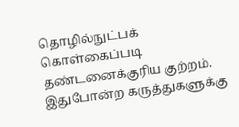தொழில்நுட்பக் கொள்கைப்படி தண்டனைக்குரிய குற்றம். இதுபோன்ற கருத்துகளுக்கு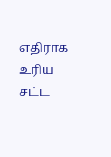எதிராக உரிய சட்ட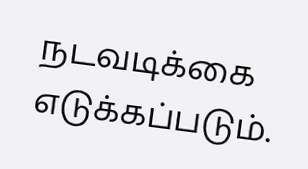நடவடிக்கை எடுக்கப்படும்.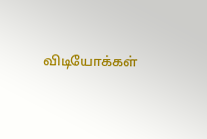விடியோக்கள்